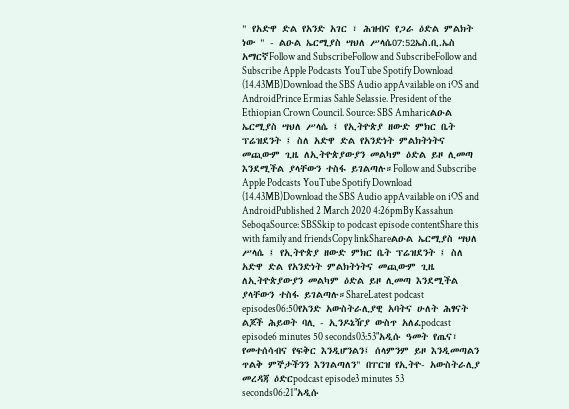" የአድዋ ድል የአንድ አገር ፣ ሕዝብና የጋራ ዕድል ምልክት ነው " - ልዑል ኤርሚያስ ሣህለ ሥላሴ07:52ኤስ.ቢ.ኤስ አማርኛFollow and SubscribeFollow and SubscribeFollow and Subscribe Apple Podcasts YouTube Spotify Download (14.43MB)Download the SBS Audio appAvailable on iOS and AndroidPrince Ermias Sahle Selassie. President of the Ethiopian Crown Council. Source: SBS Amharicልዑል ኤርሚያስ ሣህለ ሥላሴ ፤ የኢትዮጵያ ዘውድ ምክር ቤት ፕሬዝደንት ፤ ስለ አድዋ ድል የአንድነት ምልክትነትና መጪውም ጊዜ ለኢትዮጵያውያን መልካም ዕድል ይዞ ሊመጣ እንደሚችል ያላቸውን ተስፋ ይገልጣሉ።Follow and Subscribe Apple Podcasts YouTube Spotify Download (14.43MB)Download the SBS Audio appAvailable on iOS and AndroidPublished 2 March 2020 4:26pmBy Kassahun SeboqaSource: SBSSkip to podcast episode contentShare this with family and friendsCopy linkShareልዑል ኤርሚያስ ሣህለ ሥላሴ ፤ የኢትዮጵያ ዘውድ ምክር ቤት ፕሬዝደንት ፤ ስለ አድዋ ድል የአንድነት ምልክትነትና መጪውም ጊዜ ለኢትዮጵያውያን መልካም ዕድል ይዞ ሊመጣ እንደሚችል ያላቸውን ተስፋ ይገልጣሉ።ShareLatest podcast episodes06:50የአንድ አውስትራሊያዊ አባትና ሁለት ሕፃናት ልጆች ሕይወት ባሊ - ኢንዶኔዥያ ውስጥ አለፈpodcast episode6 minutes 50 seconds03:53"አዲሱ ዓመት የጤና፣ የመተሰሳብና የፍቅር እንዲሆንልን፤ ሰላምንም ይዞ እንዲመጣልን ጥልቅ ምኞታችንን እንገልጣለን" በፐርዝ የኢትዮ- አውስትራሊያ መረዳጃ ዕድርpodcast episode3 minutes 53 seconds06:21"አዲሱ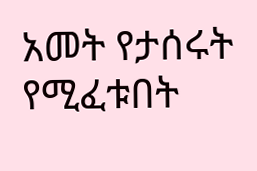አመት የታሰሩት የሚፈቱበት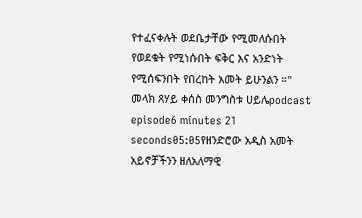የተፈናቀሉት ወደቤታቸው የሚመለሱበት የወደቁት የሚነሱበት ፍቅር እና አንድነት የሚሰፍንበት የበረከት አመት ይሁንልን ።" መላክ ጸሃይ ቀሰስ መንግስቱ ሀይሌpodcast episode6 minutes 21 seconds05:05የዘንድሮው አዲስ አመት አይኖቻችንን ዘለአለማዊ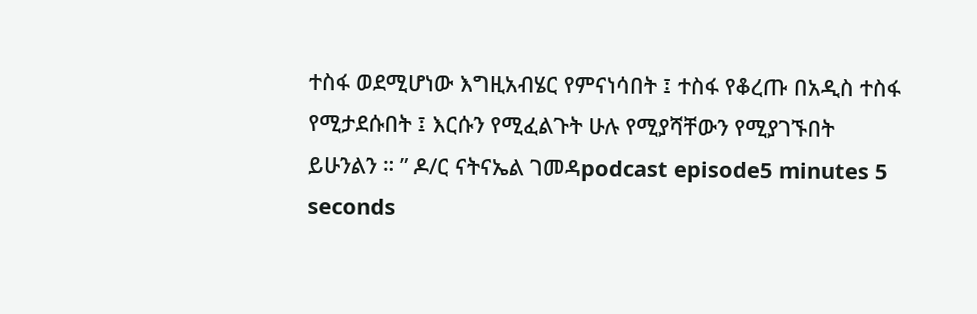ተስፋ ወደሚሆነው እግዚአብሄር የምናነሳበት ፤ ተስፋ የቆረጡ በአዲስ ተስፋ የሚታደሱበት ፤ እርሱን የሚፈልጉት ሁሉ የሚያሻቸውን የሚያገኙበት ይሁንልን ። ” ዶ/ር ናትናኤል ገመዳpodcast episode5 minutes 5 seconds